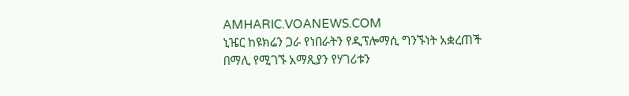AMHARIC.VOANEWS.COM
ኒዤር ከዩክሬን ጋራ የነበራትን የዲፕሎማሲ ግንኙነት አቋረጠች
በማሊ የሚገኙ አማጺያን የሃገሪቱን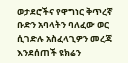ወታደሮችና የዋግነር ቅጥረኛ ቡድን አባላትን ባለፈው ወር ሲገድሉ አስፈላጊዎን መረጃ እንደሰጠች ዩክሬን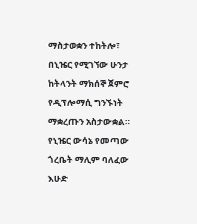ማስታወቋን ተከትሎ፣ በኒዤር የሚገኘው ሁንታ ከትላንት ማክሰኞ ጀምሮ የዲፕሎማሲ ግንኙነት ማቋረጡን አስታውቋል። የኒዤር ውሳኔ የመጣው ጎረቤት ማሊም ባለፈው እሁድ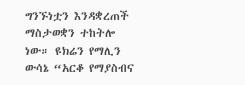ግንኙነቷን እንዳቋረጠች ማስታወቋን ተከትሎ ነው። ዩክሬን የማሊን ውሳኔ “አርቆ የማያስብና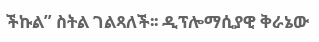ችኩል” ስትል ገልጻለች፡፡ ዲፕሎማሲያዊ ቅራኔው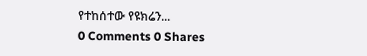የተከሰተው የዩክሬን...
0 Comments 0 Shares